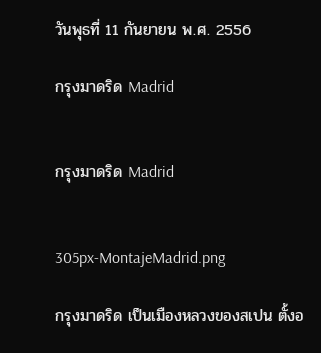วันพุธที่ 11 กันยายน พ.ศ. 2556

กรุงมาดริด Madrid


กรุงมาดริด Madrid


305px-MontajeMadrid.png

กรุงมาดริด เป็นเมืองหลวงของสเปน ตั้งอ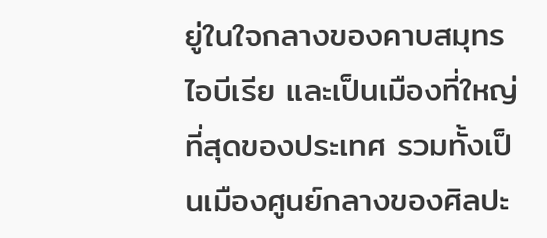ยู่ในใจกลางของคาบสมุทรไอบีเรีย และเป็นเมืองที่ใหญ่ที่สุดของประเทศ รวมทั้งเป็นเมืองศูนย์กลางของศิลปะ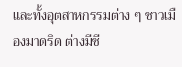และทั้งอุตสาหกรรมต่าง ๆ ชาวเมืองมาดริด ต่างมีชี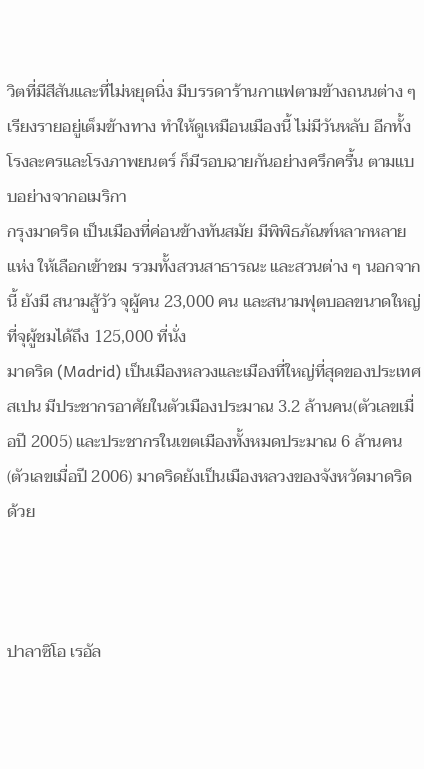วิตที่มีสีสันและที่ไม่หยุดนิ่ง มีบรรดาร้านกาแฟตามข้างถนนต่าง ๆ เรียงรายอยู่เต็มข้างทาง ทำให้ดูเหมือนเมืองนี้ ไม่มีวันหลับ อีกทั้งโรงละครและโรงภาพยนตร์ ก็มีรอบฉายกันอย่างครึกครื้น ตามแบบอย่างจากอเมริกา
กรุงมาดริด เป็นเมืองที่ค่อนข้างทันสมัย มีพิพิธภัณฑ์หลากหลายแห่ง ให้เลือกเข้าชม รวมทั้งสวนสาธารณะ และสวนต่าง ๆ นอกจากนี้ ยังมี สนามสู้วัว จุผู้คน 23,000 คน และสนามฟุตบอลขนาดใหญ่ ที่จุผู้ชมได้ถึง 125,000 ที่นั่ง
มาดริด (Madrid) เป็นเมืองหลวงและเมืองที่ใหญ่ที่สุดของประเทศสเปน มีประชากรอาศัยในตัวเมืองประมาณ 3.2 ล้านคน(ตัวเลขเมื่อปี 2005) และประชากรในเขตเมืองทั้งหมดประมาณ 6 ล้านคน (ตัวเลขเมื่อปี 2006) มาดริดยังเป็นเมืองหลวงของจังหวัดมาดริดด้วย



ปาลาซิโอ เรอัล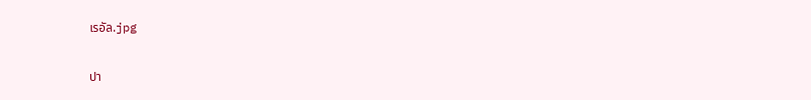เรอัล.jpg

ปา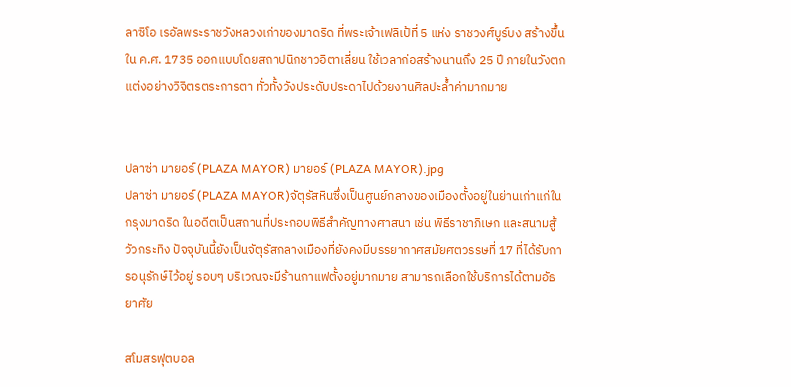ลาซิโอ เรอัลพระราชวังหลวงเก่าของมาดริด ที่พระเจ้าเฟลิเป้ที่ 5 แห่ง ราชวงศ์บูร์บง สร้างขึ้นใน ค.ศ. 1735 ออกแบบโดยสถาปนิกชาวอิตาเลี่ยน ใช้เวลาก่อสร้างนานถึง 25 ปี ภายในวังตกแต่งอย่างวิจิตรตระการตา ทั่วทั้งวังประดับประดาไปด้วยงานศิลปะล้ำค่ามากมาย


ปลาซ่า มายอร์ (PLAZA MAYOR) มายอร์ (PLAZA MAYOR).jpg
ปลาซ่า มายอร์ (PLAZA MAYOR)จัตุรัสหินซึ่งเป็นศูนย์กลางของเมืองตั้งอยู่ในย่านเก่าแก่ในกรุงมาดริด ในอดีตเป็นสถานที่ประกอบพิธีสำคัญทางศาสนา เช่น พิธีราชาภิเษก และสนามสู้วัวกระทิง ปัจจุบันนี้ยังเป็นจัตุรัสกลางเมืองที่ยังคงมีบรรยากาศสมัยศตวรรษที่ 17 ที่ได้รับการอนุรักษ์ไว้อยู่ รอบๆ บริเวณจะมีร้านกาแฟตั้งอยู่มากมาย สามารถเลือกใช้บริการได้ตามอัธยาศัย

สโมสรฟุตบอล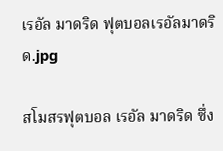เรอัล มาดริด ฟุตบอลเรอัลมาดริด.jpg

สโมสรฟุตบอล เรอัล มาดริด ซึ่ง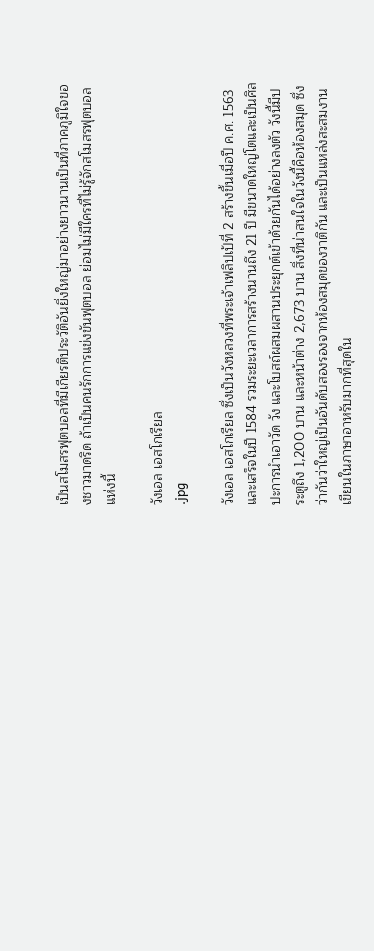เป็นสโมสรฟุตบอลที่มีเกียรติประวัติอันยิ่งใหญ่มาอย่างยาวนานเป็นที่ภาคภูมิใจของชาวมาดริด ถ้าเป็นคนรักการแข่งขันฟุตบอล ย่อมไม่มีใครที่ไม่รู้จักสโมสรฟุตบอลแห่งนี้

วังเอล เอสโกเรียล
.jpg

วังเอล เอสโกเรียล ซึ่งเป็นวังหลวงที่พระเจ้าเฟลิปเป้ที่ 2 สร้างขึ้นเมื่อปี ค.ศ. 1563 และเสร็จในปี 1584 รวมระยะเวลาการสร้างนานถึง 21 ปี มีขนาดใหญ่โตและเป็นศิลปะการนำเอาวัด วัง และโบสถ์ผสมผสานประยุกต์เข้าด้วยกันได้อย่างลงตัว วังนี้มีประตูถึง 1,200 บาน และหน้าต่าง 2,673 บาน สิ่งที่น่าสนใจในวังนี้คือห้องสมุด ซึ่งว่ากันว่าใหญ่เป็นอันดับสองรองจากห้องสมุดของวาติกัน และเป็นแหล่งสะสมงานเขียนในภาษาอาหรับมากที่สุดใน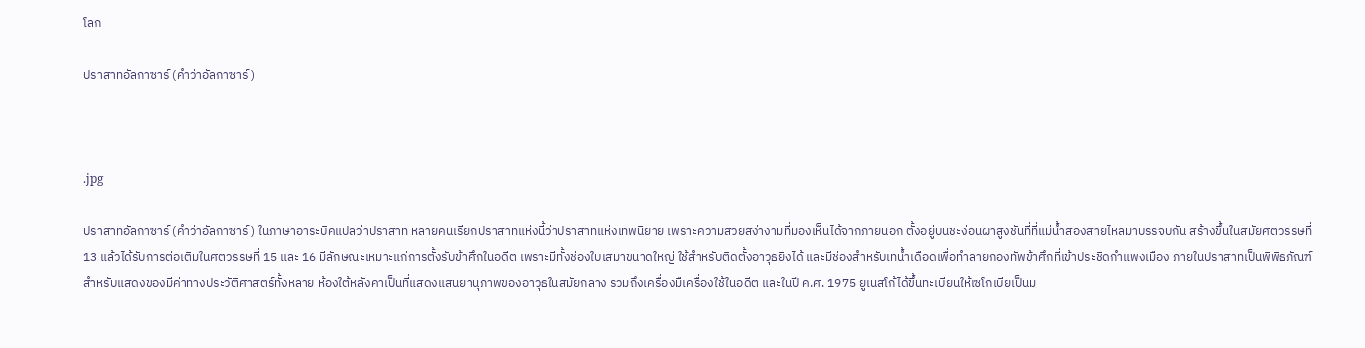โลก

ปราสาทอัลกาซาร์ (คำว่าอัลกาซาร์)



.jpg

ปราสาทอัลกาซาร์ (คำว่าอัลกาซาร์) ในภาษาอาระบิคแปลว่าปราสาท หลายคนเรียกปราสาทแห่งนี้ว่าปราสาทแห่งเทพนิยาย เพราะความสวยสง่างามที่มองเห็นได้จากภายนอก ตั้งอยู่บนชะง่อนผาสูงชันที่ที่แม่น้ำสองสายไหลมาบรรจบกัน สร้างขึ้นในสมัยศตวรรษที่ 13 แล้วได้รับการต่อเติมในศตวรรษที่ 15 และ 16 มีลักษณะเหมาะแก่การตั้งรับข้าศึกในอดีต เพราะมีทั้งช่องใบเสมาขนาดใหญ่ ใช้สำหรับติดตั้งอาวุธยิงได้ และมีช่องสำหรับเทน้ำเดือดเพื่อทำลายกองทัพข้าศึกที่เข้าประชิดกำแพงเมือง ภายในปราสาทเป็นพิพิธภัณฑ์สำหรับแสดงของมีค่าทางประวัติศาสตร์ทั้งหลาย ห้องใต้หลังคาเป็นที่แสดงแสนยานุภาพของอาวุธในสมัยกลาง รวมถึงเครื่องมืเครื่องใช้ในอดีต และในปี ค.ศ. 1975 ยูเนสโก้ได้ขึ้นทะเบียนให้เซโกเบียเป็นม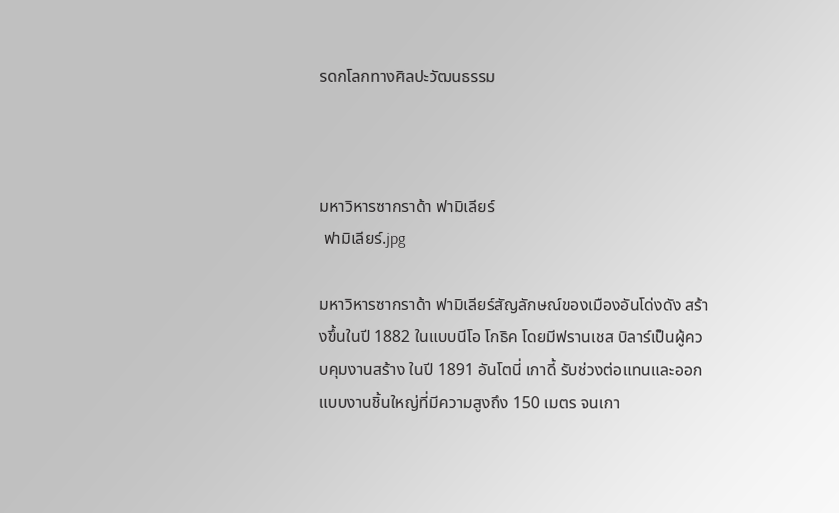รดกโลกทางศิลปะวัฒนธรรม



มหาวิหารซากราด้า ฟามิเลียร์
 ฟามิเลียร์.jpg

มหาวิหารซากราด้า ฟามิเลียร์สัญลักษณ์ของเมืองอันโด่งดัง สร้างขึ้นในปี 1882 ในแบบนีโอ โกธิค โดยมีฟรานเชส บิลาร์เป็นผู้ควบคุมงานสร้าง ในปี 1891 อันโตนี่ เกาดี้ รับช่วงต่อแทนและออกแบบงานชิ้นใหญ่ที่มีความสูงถึง 150 เมตร จนเกา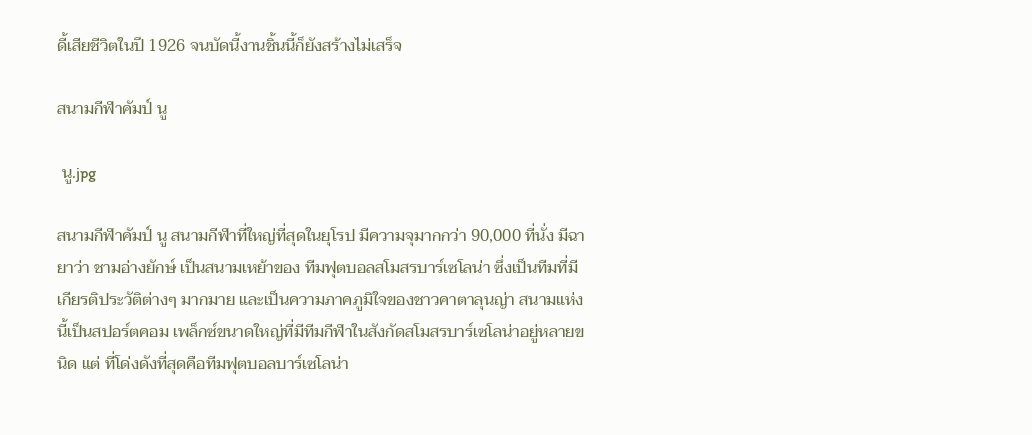ดี้เสียชีวิตในปี 1926 จนบัดนี้งานชิ้นนี้ก็ยังสร้างไม่เสร็จ

สนามกีฬาคัมป์ นู

 นู.jpg

สนามกีฬาคัมป์ นู สนามกีฬาที่ใหญ่ที่สุดในยุโรป มีความจุมากกว่า 90,000 ที่นั่ง มีฉายาว่า ชามอ่างยักษ์ เป็นสนามเหย้าของ ทีมฟุตบอลสโมสรบาร์เซโลน่า ซึ่งเป็นทีมที่มีเกียรติประวัติต่างๆ มากมาย และเป็นความภาคภูมิใจของชาวคาตาลุนญ่า สนามแห่งนี้เป็นสปอร์ตคอม เพล็กซ์ขนาดใหญ่ที่มีทีมกีฬาในสังกัดสโมสรบาร์เซโลน่าอยู่หลายขนิด แต่ ที่โด่งดังที่สุดคือทีมฟุตบอลบาร์เซโลน่า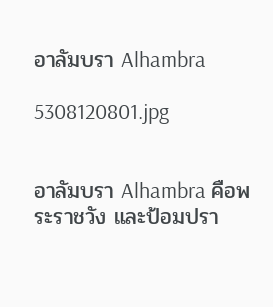อาลัมบรา Alhambra

5308120801.jpg


อาลัมบรา Alhambra คือพระราชวัง และป้อมปรา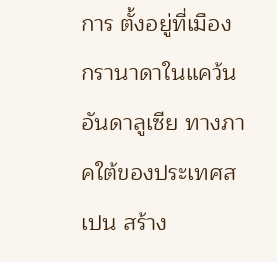การ ตั้งอยู่ที่เมือง กรานาดาในแคว้นอันดาลูเซีย ทางภาคใต้ของประเทศสเปน สร้าง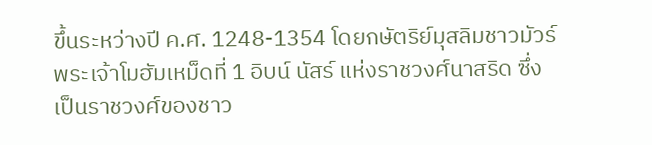ขึ้นระหว่างปี ค.ศ. 1248-1354 โดยกษัตริย์มุสลิมชาวมัวร์ พระเจ้าโมฮัมเหม็ดที่ 1 อิบน์ นัสร์ แห่งราชวงศ์นาสริด ซึ่งเป็นราชวงศ์ของชาว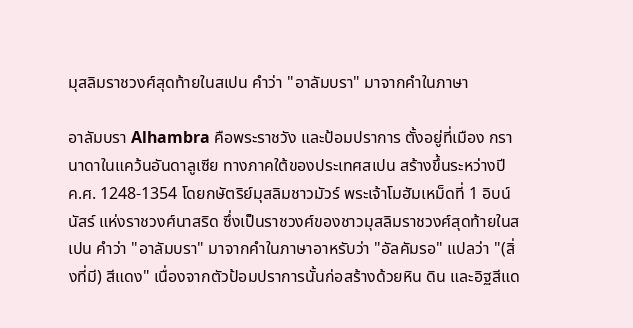มุสลิมราชวงศ์สุดท้ายในสเปน คำว่า "อาลัมบรา" มาจากคำในภาษา

อาลัมบรา Alhambra คือพระราชวัง และป้อมปราการ ตั้งอยู่ที่เมือง กรานาดาในแคว้นอันดาลูเซีย ทางภาคใต้ของประเทศสเปน สร้างขึ้นระหว่างปี ค.ศ. 1248-1354 โดยกษัตริย์มุสลิมชาวมัวร์ พระเจ้าโมฮัมเหม็ดที่ 1 อิบน์ นัสร์ แห่งราชวงศ์นาสริด ซึ่งเป็นราชวงศ์ของชาวมุสลิมราชวงศ์สุดท้ายในสเปน คำว่า "อาลัมบรา" มาจากคำในภาษาอาหรับว่า "อัลคัมรอ" แปลว่า "(สิ่งที่มี) สีแดง" เนื่องจากตัวป้อมปราการนั้นก่อสร้างด้วยหิน ดิน และอิฐสีแด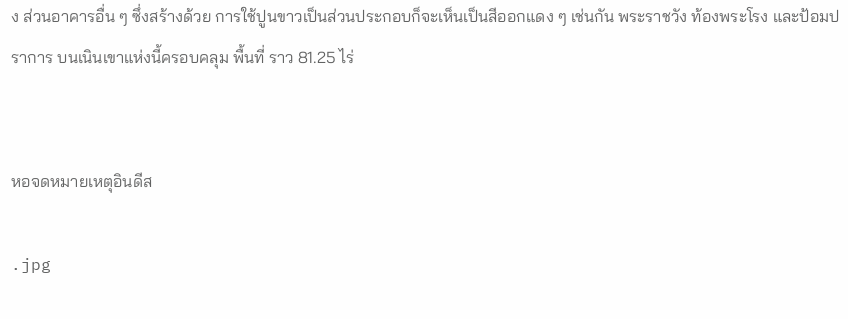ง ส่วนอาคารอื่น ๆ ซึ่งสร้างด้วย การใช้ปูนขาวเป็นส่วนประกอบก็จะเห็นเป็นสีออกแดง ๆ เช่นกัน พระราชวัง ท้องพระโรง และป้อมปราการ บนเนินเขาแห่งนี้ครอบคลุม พื้นที่ ราว 81.25 ไร่


หอจดหมายเหตุอินดีส

.jpg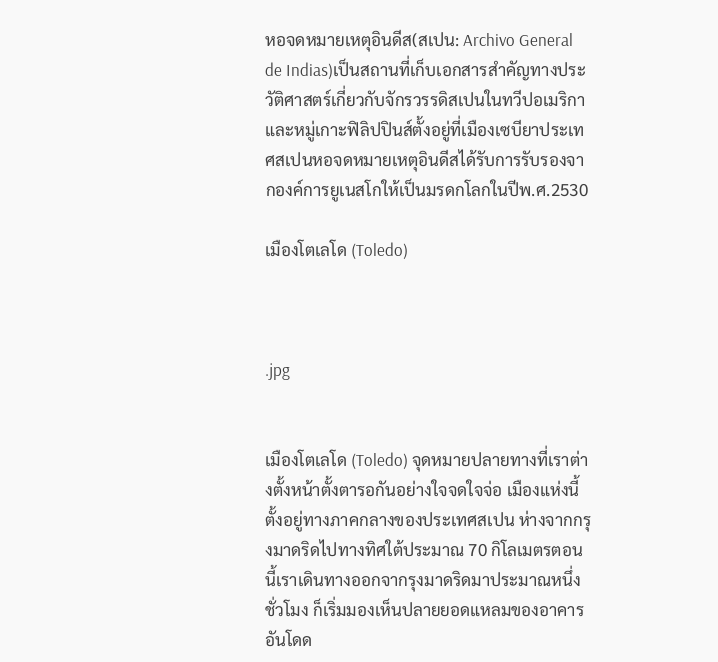หอจดหมายเหตุอินดีส(สเปน: Archivo General de Indias)เป็นสถานที่เก็บเอกสารสำคัญทางประวัติศาสตร์เกี่ยวกับจักรวรรดิสเปนในทวีปอเมริกาและหมู่เกาะฟิลิปปินส์ตั้งอยู่ที่เมืองเซบียาประเทศสเปนหอจดหมายเหตุอินดีสได้รับการรับรองจากองค์การยูเนสโกให้เป็นมรดกโลกในปีพ.ศ.2530

เมืองโตเลโด (Toledo)



.jpg


เมืองโตเลโด (Toledo) จุดหมายปลายทางที่เราต่างตั้งหน้าตั้งตารอกันอย่างใจจดใจจ่อ เมืองแห่งนี้ตั้งอยู่ทางภาคกลางของประเทศสเปน ห่างจากกรุงมาดริดไปทางทิศใต้ประมาณ 70 กิโลเมตรตอนนี้เราเดินทางออกจากรุงมาดริดมาประมาณหนึ่งชั่วโมง ก็เริ่มมองเห็นปลายยอดแหลมของอาคารอันโดด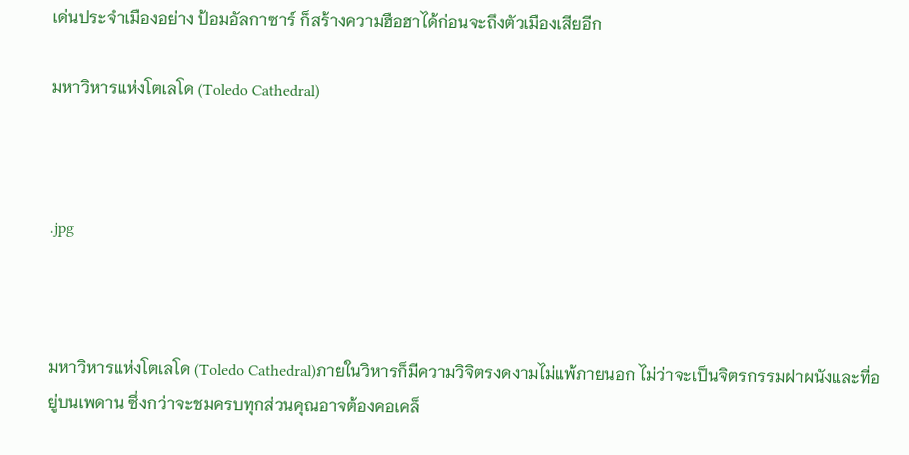เด่นประจำเมืองอย่าง ป้อมอัลกาซาร์ ก็สร้างความฮือฮาได้ก่อนจะถึงตัวเมืองเสียอีก

มหาวิหารแห่งโตเลโด (Toledo Cathedral)



.jpg



มหาวิหารแห่งโตเลโด (Toledo Cathedral)ภายในวิหารก็มีความวิจิตรงดงามไม่แพ้ภายนอก ไม่ว่าจะเป็นจิตรกรรมฝาผนังและที่อยู่บนเพดาน ซึ่งกว่าจะชมครบทุกส่วนคุณอาจต้องคอเคล็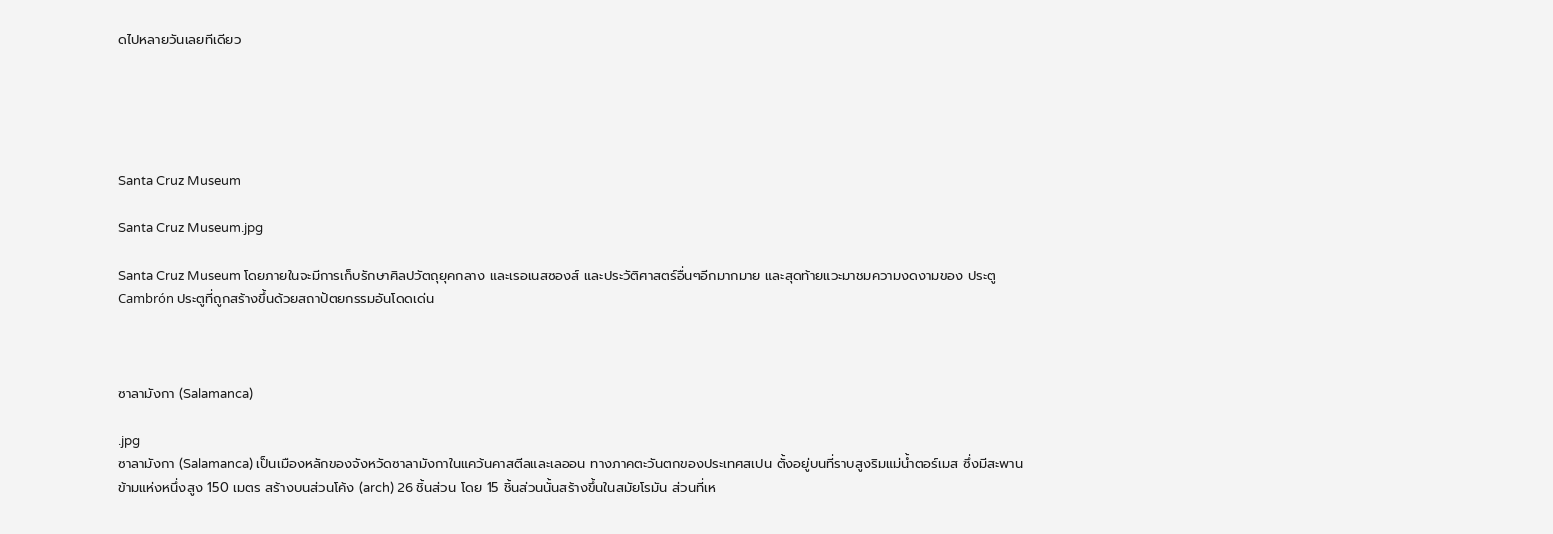ดไปหลายวันเลยทีเดียว





Santa Cruz Museum

Santa Cruz Museum.jpg

Santa Cruz Museum โดยภายในจะมีการเก็บรักษาศิลปวัตถุยุคกลาง และเรอเนสซองส์ และประวัติศาสตร์อื่นๆอีกมากมาย และสุดท้ายแวะมาชมความงดงามของ ประตู Cambrón ประตูที่ถูกสร้างขึ้นด้วยสถาปัตยกรรมอันโดดเด่น



ซาลามังกา (Salamanca)

.jpg
ซาลามังกา (Salamanca) เป็นเมืองหลักของจังหวัดซาลามังกาในแคว้นคาสตีลและเลออน ทางภาคตะวันตกของประเทศสเปน ตั้งอยู่บนที่ราบสูงริมแม่น้ำตอร์เมส ซึ่งมีสะพานข้ามแห่งหนึ่งสูง 150 เมตร สร้างบนส่วนโค้ง (arch) 26 ชิ้นส่วน โดย 15 ชิ้นส่วนนั้นสร้างขึ้นในสมัยโรมัน ส่วนที่เห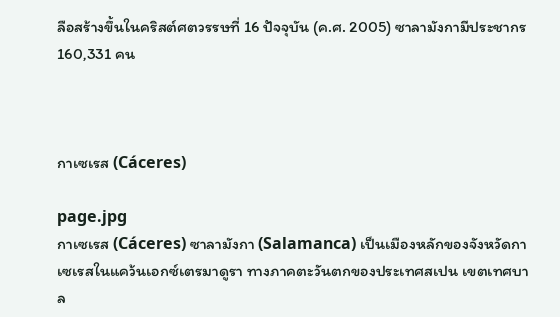ลือสร้างขึ้นในคริสต์ศตวรรษที่ 16 ปัจจุบัน (ค.ศ. 2005) ซาลามังกามีประชากร 160,331 คน



กาเซเรส (Cáceres)

page.jpg
กาเซเรส (Cáceres) ซาลามังกา (Salamanca) เป็นเมืองหลักของจังหวัดกาเซเรสในแคว้นเอกซ์เตรมาดูรา ทางภาคตะวันตกของประเทศสเปน เขตเทศบาล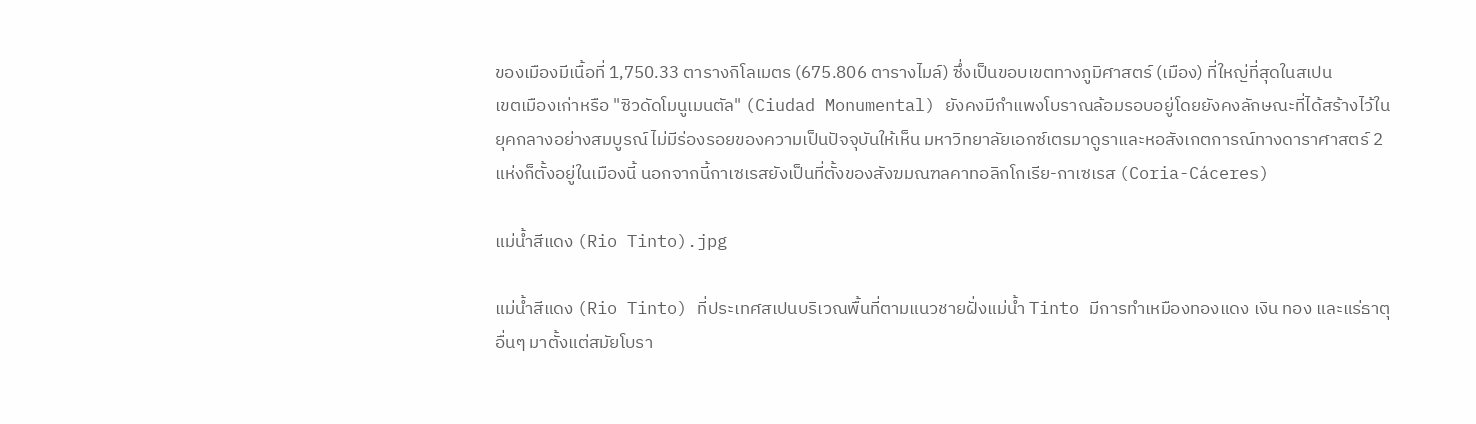ของเมืองมีเนื้อที่ 1,750.33 ตารางกิโลเมตร (675.806 ตารางไมล์) ซึ่งเป็นขอบเขตทางภูมิศาสตร์ (เมือง) ที่ใหญ่ที่สุดในสเปน
เขตเมืองเก่าหรือ "ซิวดัดโมนูเมนตัล" (Ciudad Monumental) ยังคงมีกำแพงโบราณล้อมรอบอยู่โดยยังคงลักษณะที่ได้สร้างไว้ในยุคกลางอย่างสมบูรณ์ ไม่มีร่องรอยของความเป็นปัจจุบันให้เห็น มหาวิทยาลัยเอกซ์เตรมาดูราและหอสังเกตการณ์ทางดาราศาสตร์ 2 แห่งก็ตั้งอยู่ในเมืองนี้ นอกจากนี้กาเซเรสยังเป็นที่ตั้งของสังฆมณฑลคาทอลิกโกเรีย-กาเซเรส (Coria-Cáceres)

แม่น้ำสีแดง (Rio Tinto).jpg

แม่น้ำสีแดง (Rio Tinto) ที่ประเทศสเปนบริเวณพื้นที่ตามแนวชายฝั่งแม่น้ำ Tinto มีการทำเหมืองทองแดง เงิน ทอง และแร่ธาตุอื่นๆ มาตั้งแต่สมัยโบรา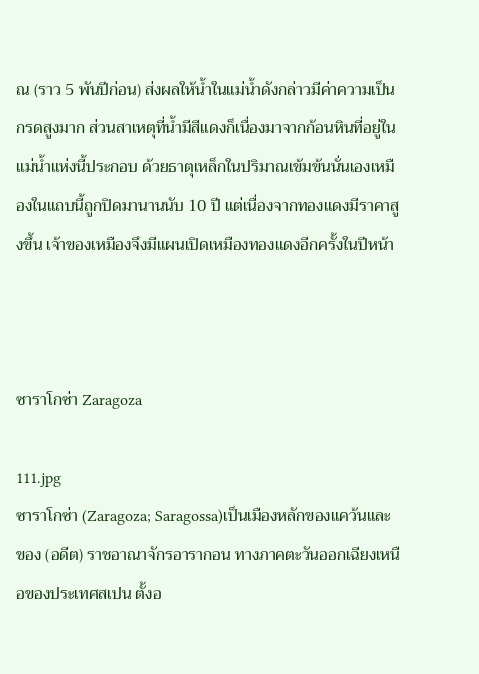ณ (ราว 5 พันปีก่อน) ส่งผลให้น้ำในแม่น้ำดังกล่าวมีค่าความเป็นกรดสูงมาก ส่วนสาเหตุที่น้ำมีสีแดงก็เนื่องมาจากก้อนหินที่อยู่ในแม่น้ำแห่งนี้ประกอบ ด้วยธาตุเหล็กในปริมาณเข้มข้นนั่นเองเหมืองในแถบนี้ถูกปิดมานานนับ 10 ปี แต่เนื่องจากทองแดงมีราคาสูงขึ้น เจ้าของเหมืองจึงมีแผนเปิดเหมืองทองแดงอีกครั้งในปีหน้า



ซาราโกซ่า Zaragoza

111.jpg
ซาราโกซ่า (Zaragoza; Saragossa)เป็นเมืองหลักของแคว้นและของ (อดีต) ราชอาณาจักรอารากอน ทางภาคตะวันออกเฉียงเหนือของประเทศสเปน ตั้งอ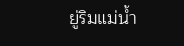ยู่ริมแม่น้ำ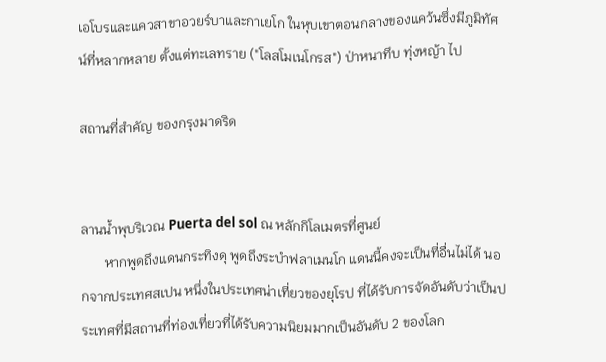เอโบรและแควสาขาอวยร์บาและกาเยโก ในหุบเขาตอนกลางของแคว้นซึ่งมีภูมิทัศน์ที่หลากหลาย ตั้งแต่ทะเลทราย ("โลสโมเนโกรส") ป่าหนาทึบ ทุ่งหญ้า ไป

สถานที่สำคัญ ของกรุงมาดริด


ลานน้ำพุบริเวณ Puerta del sol ณ หลักกิโลเมตรที่ศูนย์
       หากพูดถึงแดนกระทิงดุ พูดถึงระบำฟลาเมนโก แดนนี้คงจะเป็นที่อื่นไม่ได้ นอกจากประเทศสเปน หนึ่งในประเทศน่าเที่ยวของยุโรป ที่ได้รับการจัดอันดับว่าเป็นประเทศที่มีสถานที่ท่องเที่ยวที่ได้รับความนิยมมากเป็นอันดับ 2 ของโลก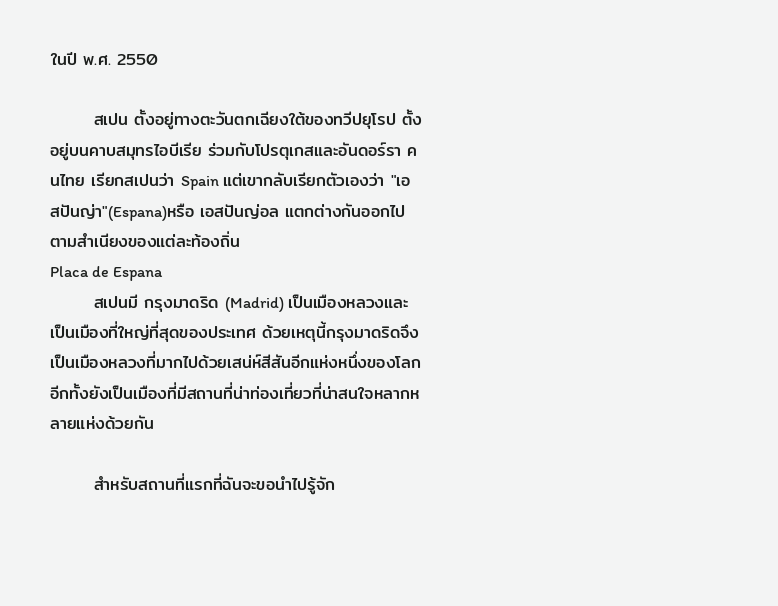ในปี พ.ศ. 2550

       สเปน ตั้งอยู่ทางตะวันตกเฉียงใต้ของทวีปยุโรป ตั้งอยู่บนคาบสมุทรไอบีเรีย ร่วมกับโปรตุเกสและอันดอร์รา คนไทย เรียกสเปนว่า Spain แต่เขากลับเรียกตัวเองว่า "เอสปันญ่า"(Espana)หรือ เอสปันญ่อล แตกต่างกันออกไปตามสำเนียงของแต่ละท้องถิ่น
Placa de Espana
       สเปนมี กรุงมาดริด (Madrid) เป็นเมืองหลวงและเป็นเมืองที่ใหญ่ที่สุดของประเทศ ด้วยเหตุนี้กรุงมาดริดจึงเป็นเมืองหลวงที่มากไปด้วยเสน่ห์สีสันอีกแห่งหนึ่งของโลก อีกทั้งยังเป็นเมืองที่มีสถานที่น่าท่องเที่ยวที่น่าสนใจหลากหลายแห่งด้วยกัน

       สำหรับสถานที่แรกที่ฉันจะขอนำไปรู้จัก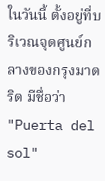ในวันนี้ ตั้งอยู่ที่บริเวณจุดศูนย์กลางของกรุงมาดริด มีชื่อว่า "Puerta del sol"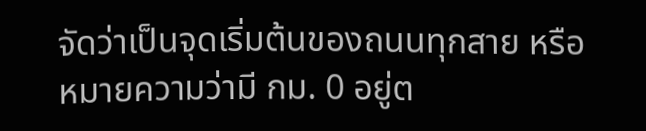จัดว่าเป็นจุดเริ่มต้นของถนนทุกสาย หรือหมายความว่ามี กม. 0 อยู่ต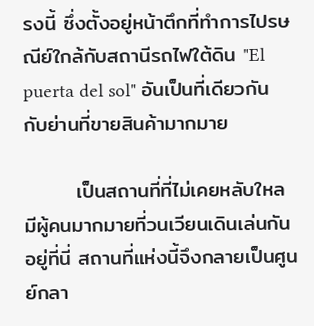รงนี้ ซึ่งตั้งอยู่หน้าตึกที่ทำการไปรษณีย์ใกล้กับสถานีรถไฟใต้ดิน "El puerta del sol" อันเป็นที่เดียวกันกับย่านที่ขายสินค้ามากมาย

       เป็นสถานที่ที่ไม่เคยหลับใหล มีผู้คนมากมายที่วนเวียนเดินเล่นกันอยู่ที่นี่ สถานที่แห่งนี้จึงกลายเป็นศูนย์กลา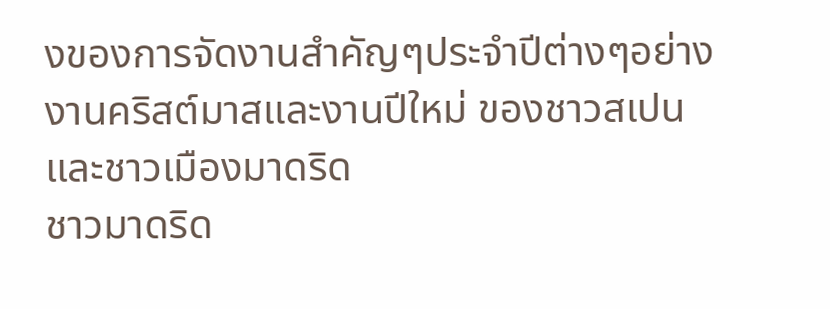งของการจัดงานสำคัญๆประจำปีต่างๆอย่างงานคริสต์มาสและงานปีใหม่ ของชาวสเปนและชาวเมืองมาดริด
ชาวมาดริด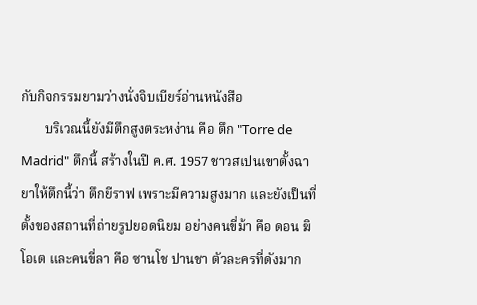กับกิจกรรมยามว่างนั่งจิบเบียร์อ่านหนังสือ
       บริเวณนี้ยังมีตึกสูงตระหง่าน คือ ตึก "Torre de Madrid" ตึกนี้ สร้างในปี ค.ศ. 1957 ชาวสเปนเขาตั้งฉายาให้ตึกนี้ว่า ตึกยีราฟ เพราะมีความสูงมาก และยังเป็นที่ตั้งของสถานที่ถ่ายรูปยอดนิยม อย่างคนขี่ม้า คือ ดอน ฆิโอเต และคนขี่ลา คือ ซานโช ปานชา ตัวละครที่ดังมาก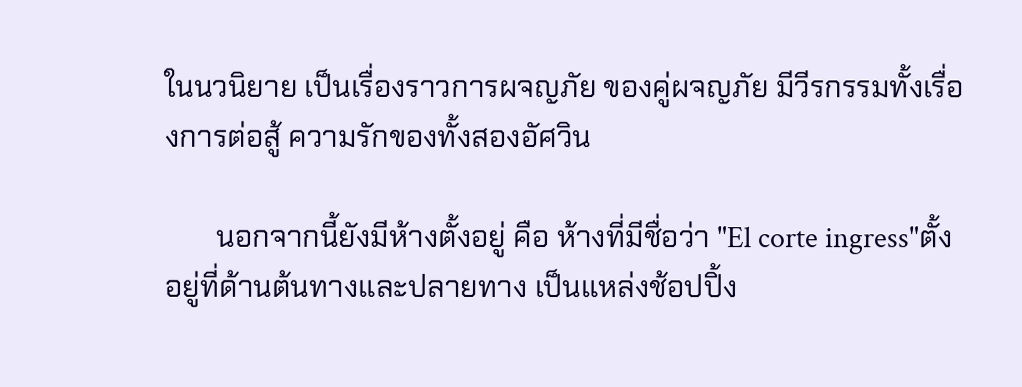ในนวนิยาย เป็นเรื่องราวการผจญภัย ของคู่ผจญภัย มีวีรกรรมทั้งเรื่องการต่อสู้ ความรักของทั้งสองอัศวิน

       นอกจากนี้ยังมีห้างตั้งอยู่ คือ ห้างที่มีชื่อว่า "El corte ingress"ตั้งอยู่ที่ด้านต้นทางและปลายทาง เป็นแหล่งช้อปปิ้ง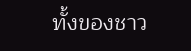ทั้งของชาว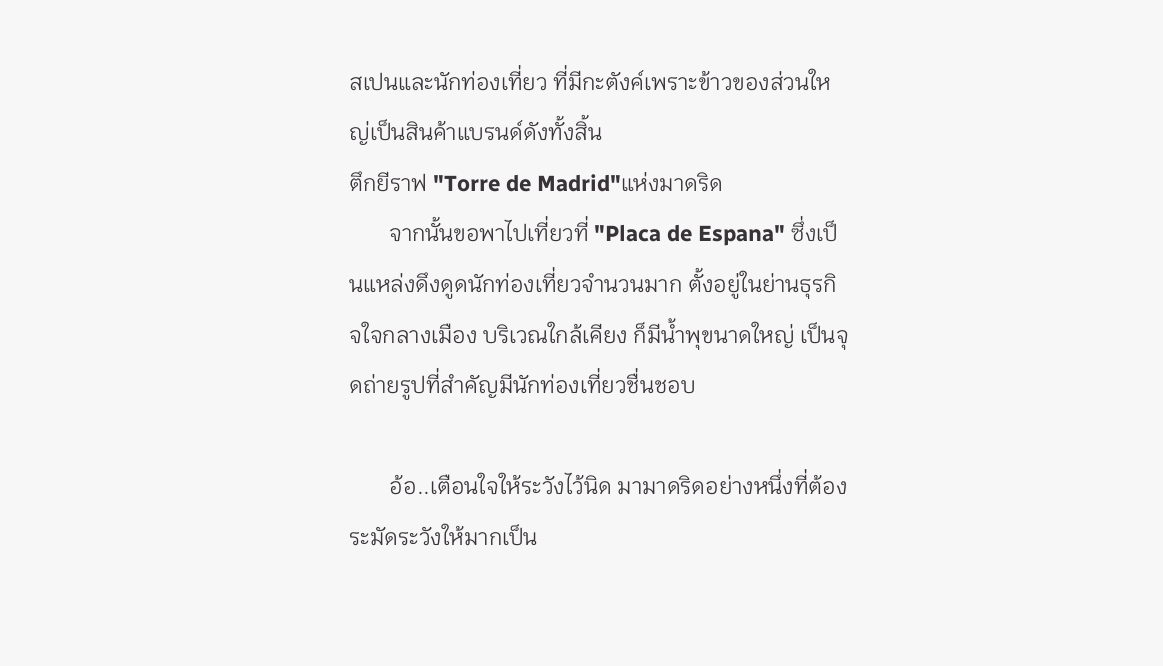สเปนและนักท่องเที่ยว ที่มีกะตังค์เพราะข้าวของส่วนใหญ่เป็นสินค้าแบรนด์ดังทั้งสิ้น
ตึกยีราฟ "Torre de Madrid"แห่งมาดริด
       จากนั้นขอพาไปเที่ยวที่ "Placa de Espana" ซึ่งเป็นแหล่งดึงดูดนักท่องเที่ยวจำนวนมาก ตั้งอยู่ในย่านธุรกิจใจกลางเมือง บริเวณใกล้เคียง ก็มีน้ำพุขนาดใหญ่ เป็นจุดถ่ายรูปที่สำคัญมีนักท่องเที่ยวชื่นชอบ

       อ้อ..เตือนใจให้ระวังไว้นิด มามาดริดอย่างหนึ่งที่ต้องระมัดระวังให้มากเป็น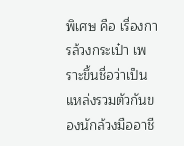พิเศษ คือ เรื่องการล้วงกระเป๋า เพราะขึ้นชื่อว่าเป็นแหล่งรวมตัวกันของนักล้วงมืออาชี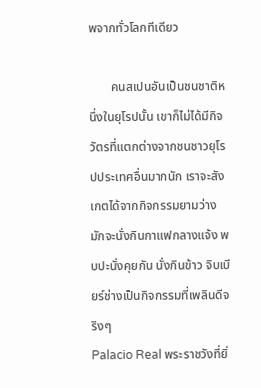พจากทั่วโลกทีเดียว

       คนสเปนอันเป็นชนชาติหนึ่งในยุโรปนั้น เขาก็ไม่ได้มีกิจวัตรที่แตกต่างจากชนชาวยุโรปประเทศอื่นมากนัก เราจะสังเกตได้จากกิจกรรมยามว่าง มักจะนั่งกินกาแฟกลางแจ้ง พบปะนั่งคุยกัน นั่งกินข้าว จิบเบียร์ช่างเป็นกิจกรรมที่เพลินดีจริงๆ
Palacio Real พระราชวังที่ยิ่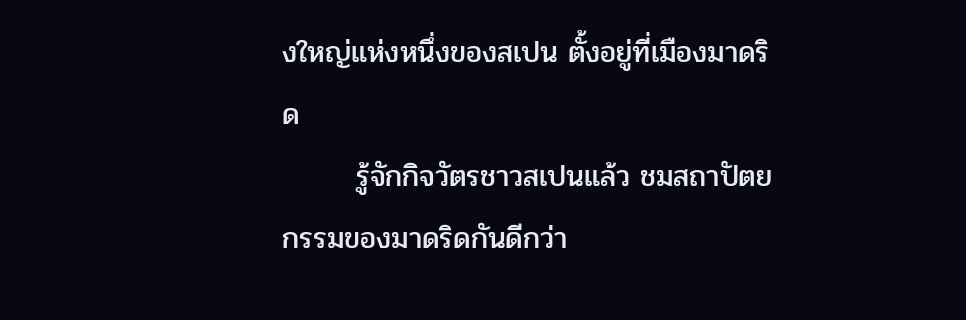งใหญ่แห่งหนึ่งของสเปน ตั้งอยู่ที่เมืองมาดริด
       รู้จักกิจวัตรชาวสเปนแล้ว ชมสถาปัตยกรรมของมาดริดกันดีกว่า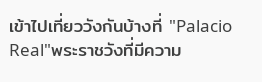เข้าไปเที่ยววังกันบ้างที่ "Palacio Real"พระราชวังที่มีความ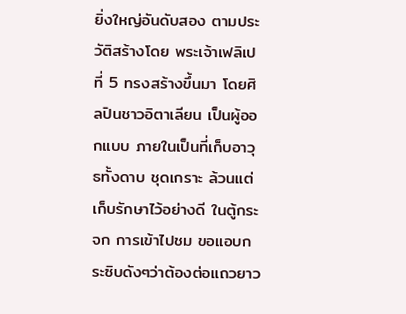ยิ่งใหญ่อันดับสอง ตามประวัติสร้างโดย พระเจ้าเฟลิเป ที่ 5 ทรงสร้างขึ้นมา โดยศิลปินชาวอิตาเลียน เป็นผู้ออกแบบ ภายในเป็นที่เก็บอาวุธทั้งดาบ ชุดเกราะ ล้วนแต่เก็บรักษาไว้อย่างดี ในตู้กระจก การเข้าไปชม ขอแอบกระซิบดังๆว่าต้องต่อแถวยาว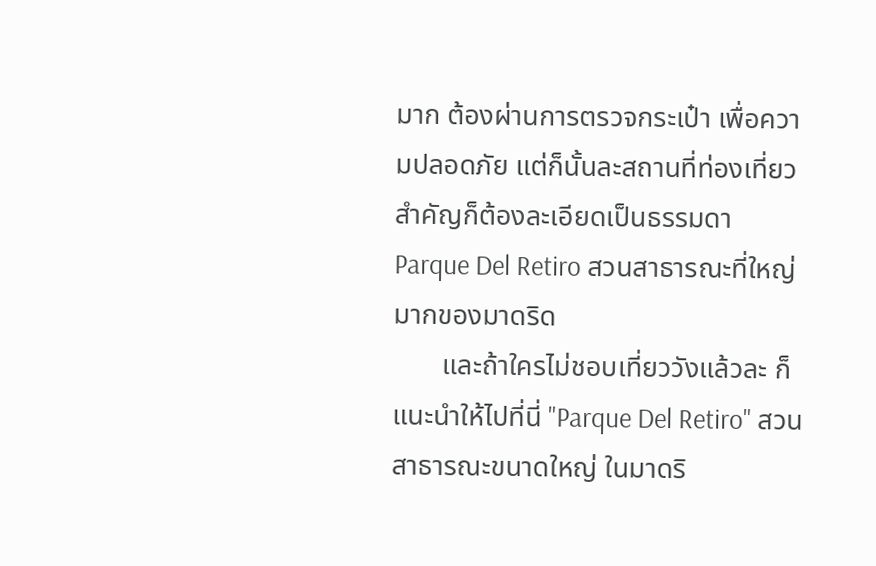มาก ต้องผ่านการตรวจกระเป๋า เพื่อความปลอดภัย แต่ก็นั้นละสถานที่ท่องเที่ยวสำคัญก็ต้องละเอียดเป็นธรรมดา
Parque Del Retiro สวนสาธารณะที่ใหญ่มากของมาดริด
       และถ้าใครไม่ชอบเที่ยววังแล้วละ ก็แนะนำให้ไปที่นี่ "Parque Del Retiro" สวนสาธารณะขนาดใหญ่ ในมาดริ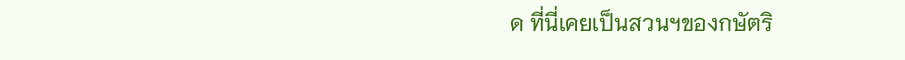ด ที่นี่เคยเป็นสวนฯของกษัตริ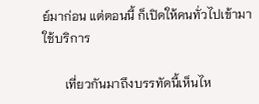ย์มาก่อน แต่ตอนนี้ ก็เปิดให้คนทั่วไปเข้ามาใช้บริการ

       เที่ยวกันมาถึงบรรทัดนี้เห็นไห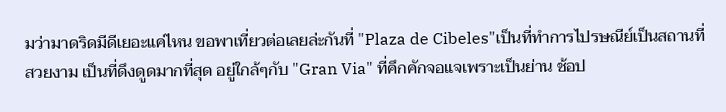มว่ามาดริดมีดีเยอะแค่ไหน ขอพาเที่ยวต่อเลยล่ะกันที่ "Plaza de Cibeles"เป็นที่ทำการไปรษณีย์เป็นสถานที่ สวยงาม เป็นที่ดึงดูดมากที่สุด อยู่ใกล้ๆกับ "Gran Via" ที่คึกคักจอแจเพราะเป็นย่าน ช้อป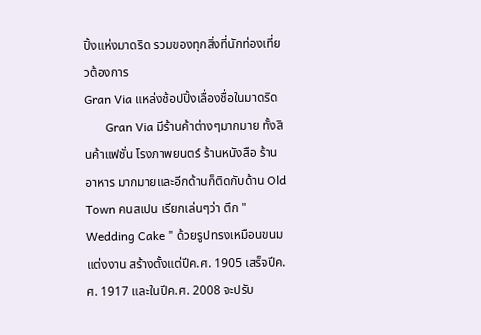ปิ้งแห่งมาดริด รวมของทุกสิ่งที่นักท่องเที่ยวต้องการ
Gran Via แหล่งช้อปปิ้งเลื่องชื่อในมาดริด
       Gran Via มีร้านค้าต่างๆมากมาย ทั้งสินค้าแฟชั่น โรงภาพยนตร์ ร้านหนังสือ ร้านอาหาร มากมายและอีกด้านก็ติดกับด้าน Old Town คนสเปน เรียกเล่นๆว่า ตึก " Wedding Cake " ด้วยรูปทรงเหมือนขนมแต่งงาน สร้างตั้งแต่ปีค.ศ. 1905 เสร็จปีค.ศ. 1917 และในปีค.ศ. 2008 จะปรับ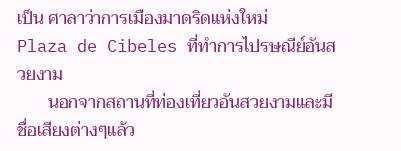เป็น ศาลาว่าการเมืองมาดริดแห่งใหม่
Plaza de Cibeles ที่ทำการไปรษณีย์อันสวยงาม
       นอกจากสถานที่ท่องเที่ยวอันสวยงามและมีชื่อเสียงต่างๆแล้ว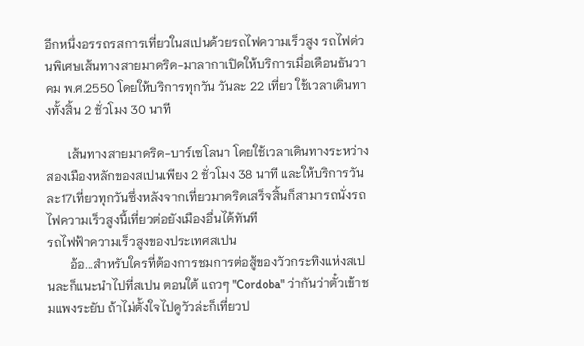อีกหนึ่งอรรถรสการเที่ยวในสเปนด้วยรถไฟความเร็วสูง รถไฟด่วนพิเศษเส้นทางสายมาดริด-มาลากาเปิดให้บริการเมื่อเดือนธันวาคม พ.ศ.2550 โดยให้บริการทุกวัน วันละ 22 เที่ยว ใช้เวลาเดินทางทั้งสิ้น 2 ชั่วโมง 30 นาที

       เส้นทางสายมาดริด-บาร์เซโลนา โดยใช้เวลาเดินทางระหว่างสองเมืองหลักของสเปนเพียง 2 ชั่วโมง 38 นาที และให้บริการวันละ17เที่ยวทุกวันซึ่งหลังจากเที่ยวมาดริดเสร็จสิ้นก็สามารถนั่งรถไฟความเร็วสูงนี้เที่ยวต่อยังเมืองอื่นได้ทันที
รถไฟฟ้าความเร็วสูงของประเทศสเปน
       อ้อ...สำหรับใครที่ต้องการชมการต่อสู้ของวัวกระทิงแห่งสเปนละก็แนะนำไปที่สเปน ตอนใต้ แถวๆ "Cordoba" ว่ากันว่าตั๋วเข้าชมแพงระยับ ถ้าไม่ตั้งใจไปดูวัวล่ะก็เที่ยวป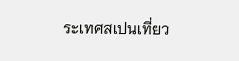ระเทศสเปนเที่ยว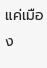แค่เมือง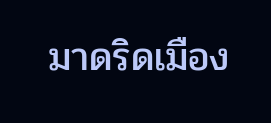มาดริดเมือง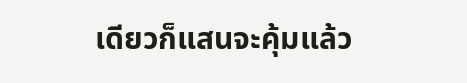เดียวก็แสนจะคุ้มแล้ว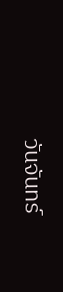วันจันทร์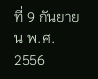ที่ 9 กันยายน พ.ศ. 2556